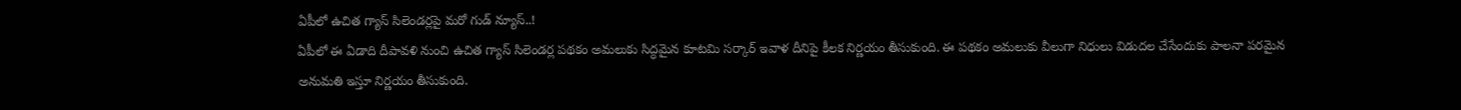ఏపీలో ఉచిత గ్యాస్ సిలెండర్లపై మరో గుడ్ న్యూస్..!
ఏపీలో ఈ ఏడాది దీపావళి నుంచి ఉచిత గ్యాస్ సిలెండర్ల పథకం అమలుకు సిద్ధమైన కూటమి సర్కార్ ఇవాళ దీనిపై కీలక నిర్ణయం తీసుకుంది. ఈ పథకం అమలుకు వీలుగా నిధులు విడుదల చేసేందుకు పాలనా పరమైన అనుమతి ఇస్తూ నిర్ణయం తీసుకుంది.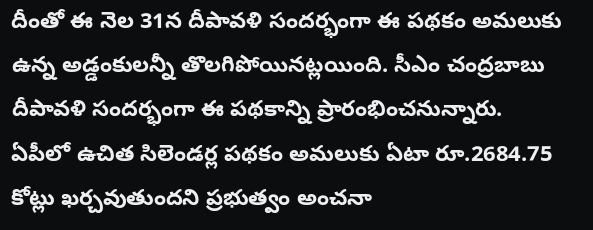దీంతో ఈ నెల 31న దీపావళి సందర్భంగా ఈ పథకం అమలుకు ఉన్న అడ్డంకులన్నీ తొలగిపోయినట్లయింది. సీఎం చంద్రబాబు దీపావళి సందర్భంగా ఈ పథకాన్ని ప్రారంభించనున్నారు.
ఏపీలో ఉచిత సిలెండర్ల పథకం అమలుకు ఏటా రూ.2684.75 కోట్లు ఖర్చవుతుందని ప్రభుత్వం అంచనా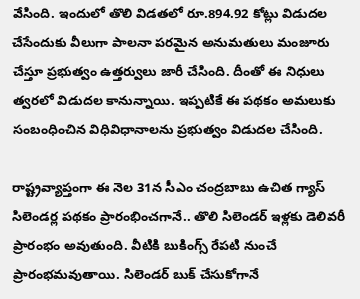వేసింది. ఇందులో తొలి విడతలో రూ.894.92 కోట్లు విడుదల చేసేందుకు వీలుగా పాలనా పరమైన అనుమతులు మంజూరు చేస్తూ ప్రభుత్వం ఉత్తర్వులు జారీ చేసింది. దీంతో ఈ నిధులు త్వరలో విడుదల కానున్నాయి. ఇప్పటికే ఈ పథకం అమలుకు సంబంధించిన విధివిధానాలను ప్రభుత్వం విడుదల చేసింది.

రాష్ట్రవ్యాప్తంగా ఈ నెల 31న సీఎం చంద్రబాబు ఉచిత గ్యాస్ సిలెండర్ల పథకం ప్రారంభించగానే.. తొలి సిలెండర్ ఇళ్లకు డెలివరీ ప్రారంభం అవుతుంది. వీటికి బుకింగ్స్ రేపటి నుంచే ప్రారంభమవుతాయి. సిలెండర్ బుక్ చేసుకోగానే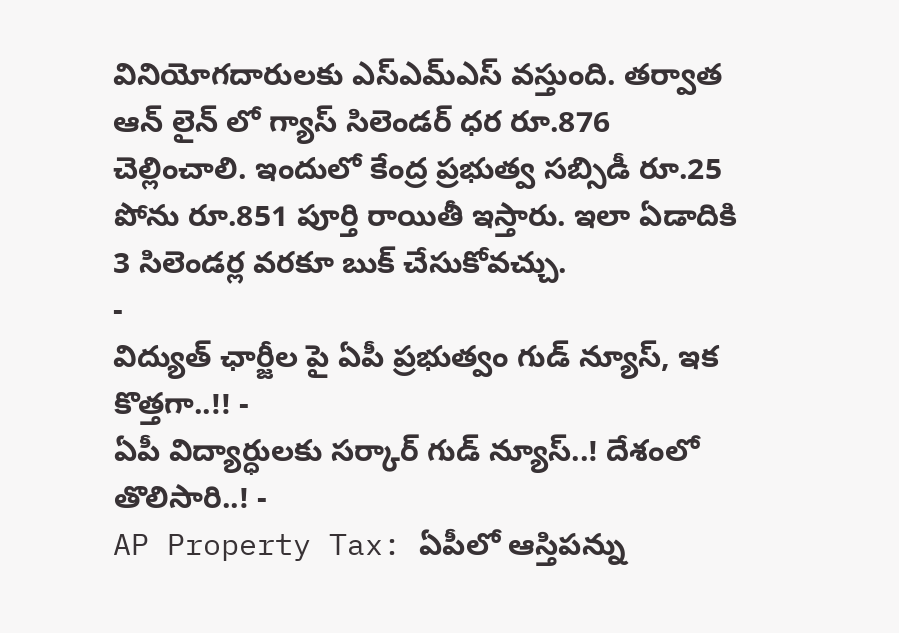వినియోగదారులకు ఎస్ఎమ్ఎస్ వస్తుంది. తర్వాత ఆన్ లైన్ లో గ్యాస్ సిలెండర్ ధర రూ.876 చెల్లించాలి. ఇందులో కేంద్ర ప్రభుత్వ సబ్సిడీ రూ.25 పోను రూ.851 పూర్తి రాయితీ ఇస్తారు. ఇలా ఏడాదికి 3 సిలెండర్ల వరకూ బుక్ చేసుకోవచ్చు.
-
విద్యుత్ ఛార్జీల పై ఏపీ ప్రభుత్వం గుడ్ న్యూస్, ఇక కొత్తగా..!! -
ఏపీ విద్యార్ధులకు సర్కార్ గుడ్ న్యూస్..! దేశంలో తొలిసారి..! -
AP Property Tax: ఏపీలో ఆస్తిపన్ను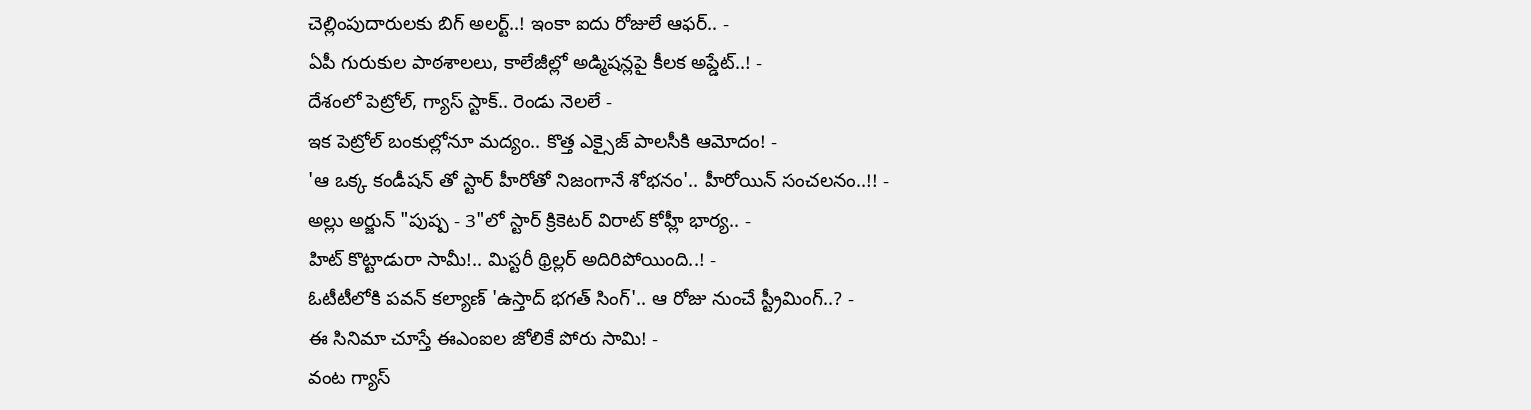చెల్లింపుదారులకు బిగ్ అలర్ట్..! ఇంకా ఐదు రోజులే ఆఫర్.. -
ఏపీ గురుకుల పాఠశాలలు, కాలేజీల్లో అడ్మిషన్లపై కీలక అప్డేట్..! -
దేశంలో పెట్రోల్, గ్యాస్ స్టాక్.. రెండు నెలలే -
ఇక పెట్రోల్ బంకుల్లోనూ మద్యం.. కొత్త ఎక్సైజ్ పాలసీకి ఆమోదం! -
'ఆ ఒక్క కండీషన్ తో స్టార్ హీరోతో నిజంగానే శోభనం'.. హీరోయిన్ సంచలనం..!! -
అల్లు అర్జున్ "పుష్ప - 3"లో స్టార్ క్రికెటర్ విరాట్ కోహ్లీ భార్య.. -
హిట్ కొట్టాడురా సామీ!.. మిస్టరీ థ్రిల్లర్ అదిరిపోయింది..! -
ఓటీటీలోకి పవన్ కల్యాణ్ 'ఉస్తాద్ భగత్ సింగ్'.. ఆ రోజు నుంచే స్ట్రీమింగ్..? -
ఈ సినిమా చూస్తే ఈఎంఐల జోలికే పోరు సామి! -
వంట గ్యాస్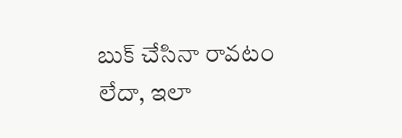బుక్ చేసినా రావటం లేదా, ఇలా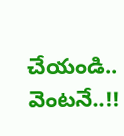చేయండి.. వెంటనే..!!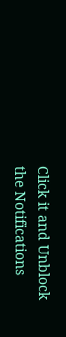Click it and Unblock the Notifications